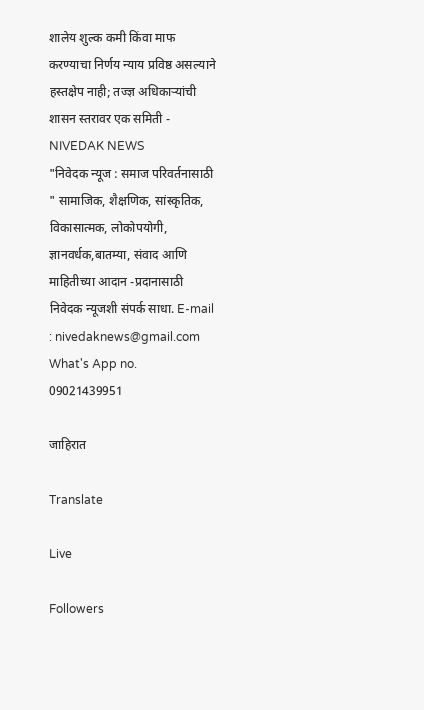शालेय शुल्क कमी किंवा माफ करण्याचा निर्णय न्याय प्रविष्ठ असल्याने हस्तक्षेप नाही; तज्ज्ञ अधिकाऱ्यांची शासन स्तरावर एक समिती - NIVEDAK NEWS
"निवेदक न्यूज : समाज परिवर्तनासाठी " सामाजिक, शैक्षणिक, सांस्कृतिक, विकासात्मक, लोकोपयोगी, ज्ञानवर्धक,बातम्या, संवाद आणि माहितीच्या आदान -प्रदानासाठी निवेदक न्यूजशी संपर्क साधा. E-mail : nivedaknews@gmail.com What's App no. 09021439951

जाहिरात

Translate

Live

Followers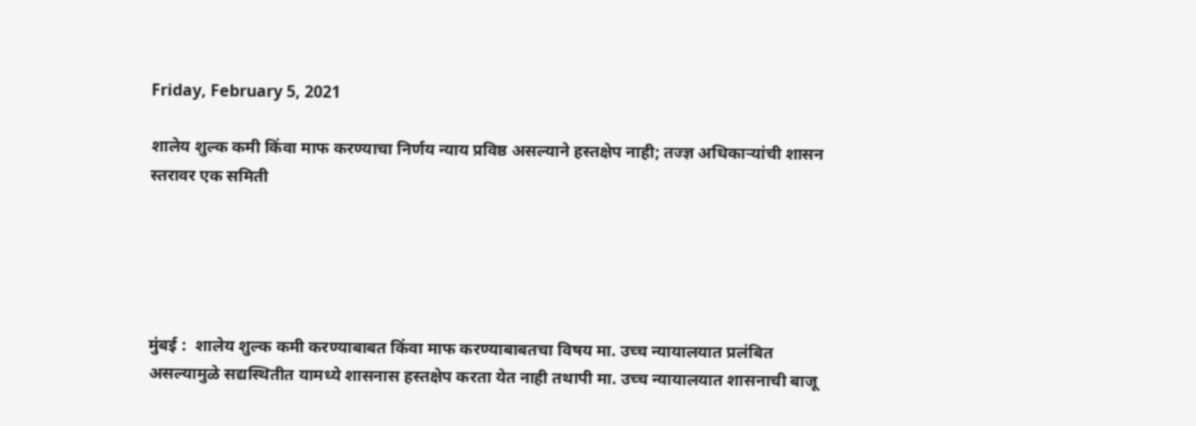Friday, February 5, 2021

शालेय शुल्क कमी किंवा माफ करण्याचा निर्णय न्याय प्रविष्ठ असल्याने हस्तक्षेप नाही; तज्ज्ञ अधिकाऱ्यांची शासन स्तरावर एक समिती





मुंबई :  शालेय शुल्क कमी करण्याबाबत किंवा माफ करण्याबाबतचा विषय मा. उच्च न्यायालयात प्रलंबित असल्यामुळे सद्यस्थितीत यामध्ये शासनास हस्तक्षेप करता येत नाही तथापी मा. उच्च न्यायालयात शासनाची बाजू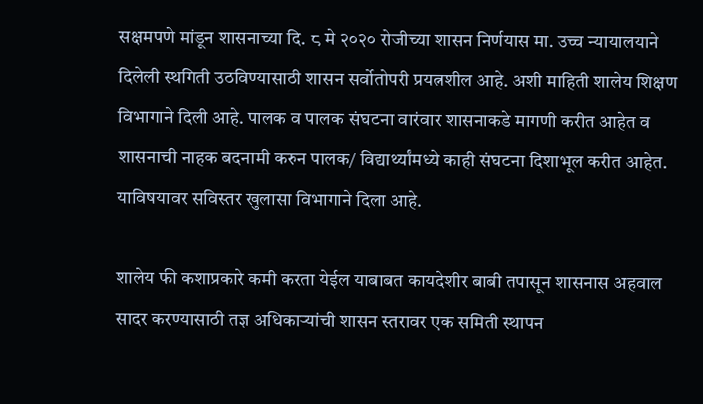सक्षमपणे मांडून शासनाच्या दि. ८ मे २०२० रोजीच्या शासन निर्णयास मा. उच्च न्यायालयाने दिलेली स्थगिती उठविण्यासाठी शासन सर्वोतोपरी प्रयत्नशील आहे. अशी माहिती शालेय शिक्षण विभागाने दिली आहे. पालक व पालक संघटना वारंवार शासनाकडे मागणी करीत आहेत व शासनाची नाहक बदनामी करुन पालक/ विद्यार्थ्यांमध्ये काही संघटना दिशाभूल करीत आहेत. याविषयावर सविस्तर खुलासा विभागाने दिला आहे.

शालेय फी कशाप्रकारे कमी करता येईल याबाबत कायदेशीर बाबी तपासून शासनास अहवाल सादर करण्यासाठी तज्ञ अधिकाऱ्यांची शासन स्तरावर एक समिती स्थापन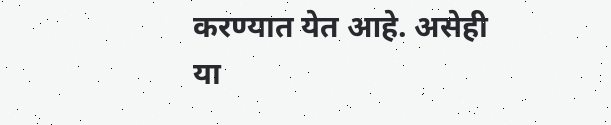करण्यात येत आहे. असेही या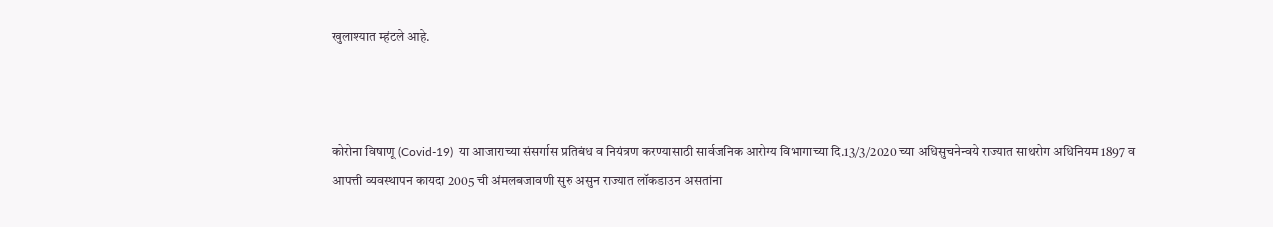खुलाश्यात म्हंटले आहे.



कोरोना विषाणू (Covid-19)  या आजाराच्या संसर्गास प्रतिबंध व नियंत्रण करण्यासाठी सार्वजनिक‍ आरोग्य विभागाच्या दि.13/3/2020 च्या अधिसुचनेन्वये राज्यात साथरोग अधिनियम 1897 व आपत्ती व्यवस्थापन कायदा 2005 ची अंमलबजावणी सुरु असुन राज्यात लॉकडाउन असतांना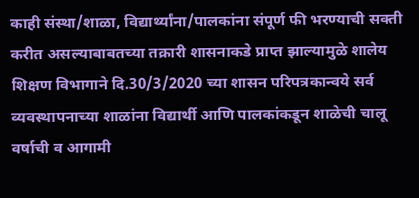काही संस्था/शाळा, विद्यार्थ्यांना/पालकांना संपूर्ण फी भरण्याची सक्ती करीत असल्याबाबतच्या तक्रारी शासनाकडे प्राप्त झाल्यामुळे शालेय शिक्षण विभागाने दि.30/3/2020 च्या शासन परिपत्रकान्वये सर्व व्यवस्थापनाच्या शाळांना विद्यार्थी आणि पालकांकडून शाळेची चालू वर्षाची व आगामी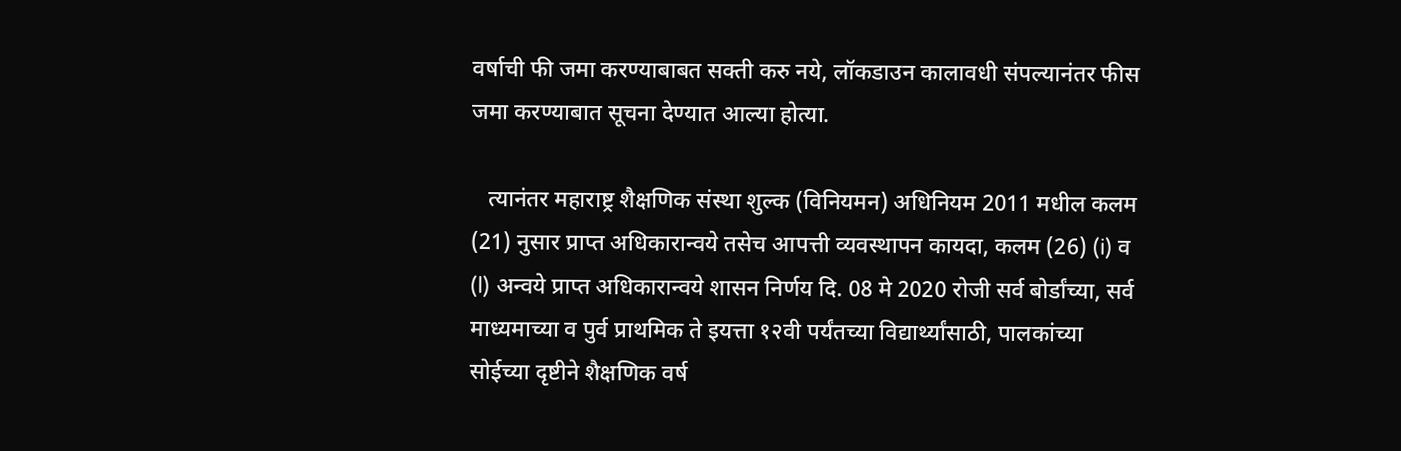वर्षाची फी जमा करण्याबाबत सक्ती करु नये, लॉकडाउन कालावधी संपल्यानंतर फीस जमा करण्याबात सूचना देण्यात आल्या होत्या.

   त्यानंतर महाराष्ट्र शैक्षणिक संस्था शुल्क (विनियमन) अधिनियम 2011 मधील कलम (21) नुसार प्राप्त अधिकारान्वये तसेच आपत्ती व्यवस्थापन कायदा, कलम (26) (i) व (l) अन्वये प्राप्त अधिकारान्वये शासन निर्णय दि. 08 मे 2020 रोजी सर्व बोर्डांच्या, सर्व माध्यमाच्या व पुर्व प्राथमिक ते इयत्ता १२वी पर्यंतच्या विद्यार्थ्यांसाठी, पालकांच्या सोईच्या दृष्टीने शैक्षणिक वर्ष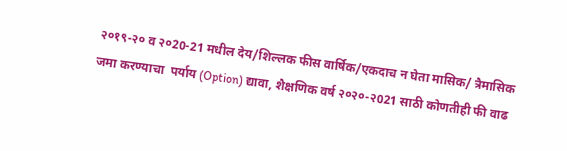२०१९-२० व २०20-21 मधील देय/शिल्लक फीस वार्षिक/एकदाच न घेता मासिक/ त्रैमासिक जमा करण्याचा  पर्याय (Option) द्यावा, शैक्षणिक वर्ष २०२०-२021 साठी कोणतीही फी वाढ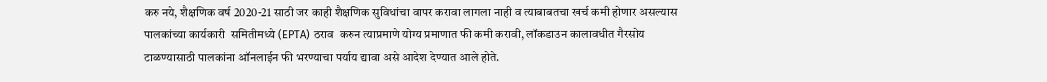करु नये, शैक्षणिक वर्ष 2020-21 साठी जर काही शैक्षणिक सुविधांचा वापर करावा लागला नाही व त्याबाबतचा खर्च कमी होणार असल्यास पालकांच्या कार्यकारी  समितीमध्ये (EPTA) ठराव  करुन त्याप्रमाणे योग्य प्रमाणात फी कमी करावी, लॉकडाउन कालावधीत गैरसोय टाळण्यासाठी पालकांना ऑनलाईन फी भरण्याचा पर्याय द्यावा असे आदेश देण्यात आले होते.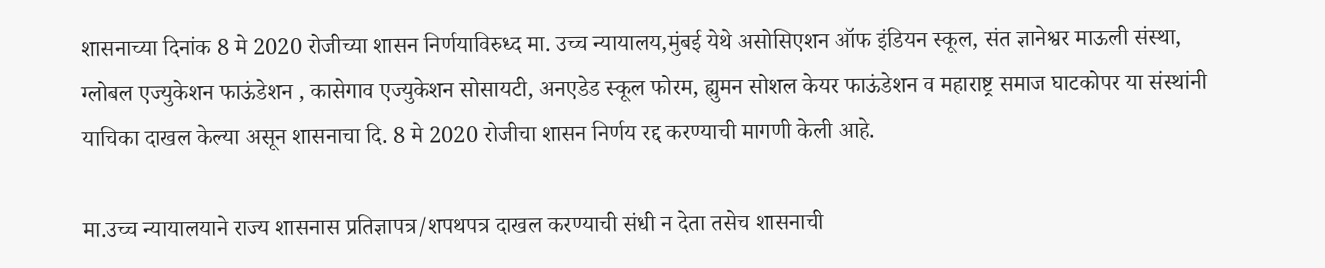शासनाच्या दिनांक 8 मे 2020 रोजीच्या शासन निर्णयाविरुध्द मा. उच्च न्यायालय,मुंबई येथे असोसिएशन ऑफ इंडियन स्कूल, संत ज्ञानेश्वर माऊली संस्था, ग्लोबल एज्युकेशन फाऊंडेशन , कासेगाव एज्युकेशन सोसायटी, अनएडेड स्कूल फोरम, ह्युमन सोशल केयर फाऊंडेशन व महाराष्ट्र समाज घाटकोपर या संस्थांनी याचिका दाखल केल्या असून शासनाचा दि. 8 मे 2020 रोजीचा शासन निर्णय रद्द करण्याची मागणी केली आहे.

मा.उच्च न्यायालयाने राज्य शासनास प्रतिज्ञापत्र/शपथपत्र दाखल करण्याची संधी न देता तसेच शासनाची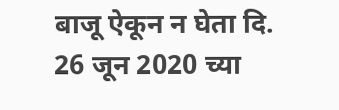बाजू ऐकून न घेता दि. 26 जून 2020 च्या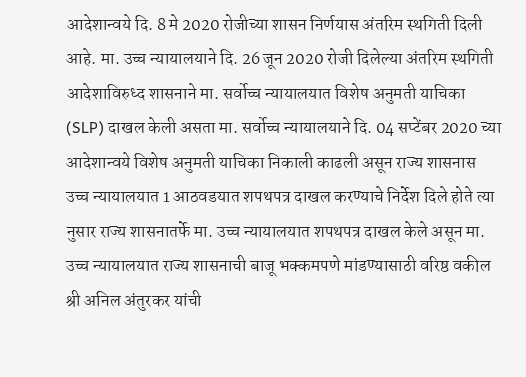आदेशान्वये दि. 8 मे 2020 रोजीच्या शासन निर्णयास अंतरिम स्थगिती दिली आहे. मा. उच्च न्यायालयाने दि. 26 जून 2020 रोजी दिलेल्या अंतरिम स्थगिती आदेशाविरुध्द शासनाने मा. सर्वोच्च न्यायालयात विशेष अनुमती याचिका (SLP) दाखल केली असता मा. सर्वोच्च न्यायालयाने दि. 04 सप्टेंबर 2020 च्या आदेशान्वये विशेष अनुमती याचिका निकाली काढली असून राज्य शासनास उच्च न्यायालयात 1 आठवडयात शपथपत्र दाखल करण्याचे निर्देश दिले होते त्या नुसार राज्य शासनातर्फे मा. उच्च न्यायालयात शपथपत्र दाखल केले असून मा. उच्च न्यायालयात राज्य शासनाची बाजू भक्कमपणे मांडण्यासाठी वरिष्ठ वकील श्री अनिल अंतुरकर यांची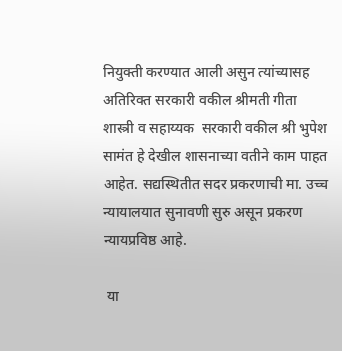नियुक्ती करण्यात आली असुन त्यांच्यासह अतिरिक्त सरकारी वकील श्रीमती गीता शास्त्री व सहाय्यक  सरकारी वकील श्री भुपेश सामंत हे देखील शासनाच्या वतीने काम पाहत आहेत. सद्यस्थितीत सदर प्रकरणाची मा. उच्च न्यायालयात सुनावणी सुरु असून प्रकरण न्यायप्रविष्ठ आहे.

 या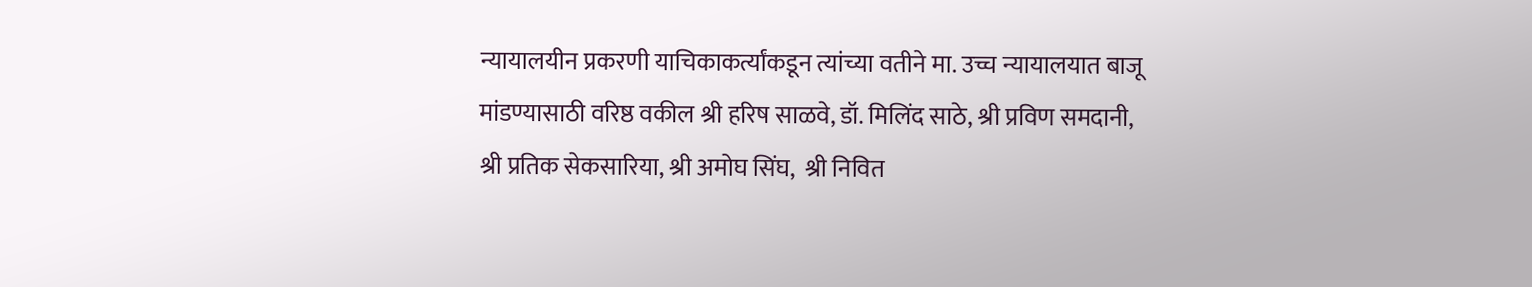न्यायालयीन प्रकरणी याचिकाकर्त्यांकडून त्यांच्या वतीने मा. उच्च न्यायालयात बाजू मांडण्यासाठी वरिष्ठ वकील श्री हरिष साळवे, डॉ. मिलिंद साठे, श्री प्रविण समदानी, श्री प्रतिक सेकसारिया, श्री अमोघ सिंघ,  श्री निवित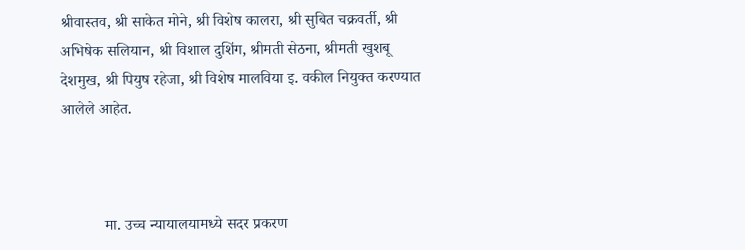श्रीवास्तव, श्री साकेत मोने, श्री विशेष कालरा, श्री सुबित चक्रवर्ती, श्री अभिषेक सलियान, श्री विशाल दुशिंग, श्रीमती सेठना, श्रीमती खुशबू देशमुख, श्री पियुष रहेजा, श्री विशेष मालविया इ. वकील नियुक्त करण्यात आलेले आहेत.



           मा. उच्च न्यायालयामध्ये सदर प्रकरण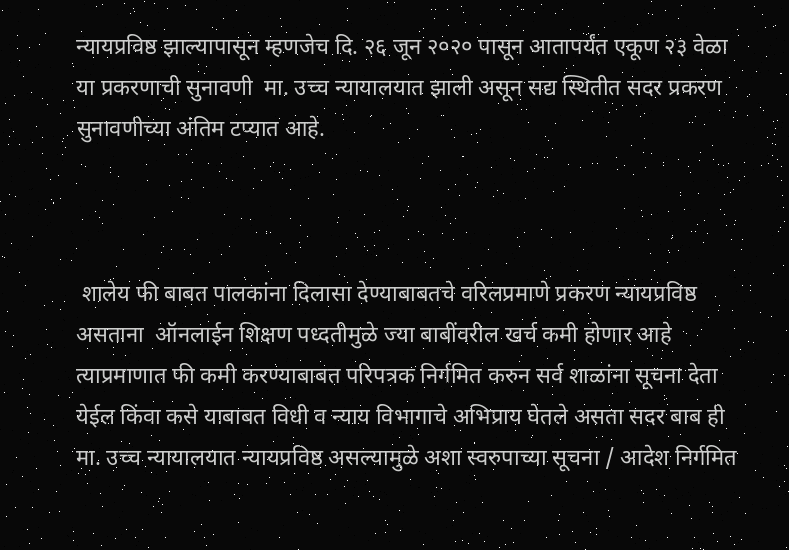न्यायप्रविष्ठ झाल्यापासून म्हणजेच दि. २६ जून २०२० पासून आतापर्यंत एकूण २३ वेळा या प्रकरणाची सुनावणी  मा. उच्च न्यायालयात झाली असून सद्य स्थितीत सदर प्रकरण सुनावणीच्या अंतिम टप्यात आहे.



 शालेय फी बाबत पालकांना दिलासा देण्याबाबतचे वरिलप्रमाणे प्रकरण न्यायप्रविष्ठ असताना  ऑनलाईन शिक्षण पध्दतीमुळे ज्या बाबींवरील खर्च कमी होणार आहे त्याप्रमाणात फी कमी करण्याबाबत परिपत्रक निर्गमित करुन सर्व शाळांना सूचना देता येईल किंवा कसे याबाबत विधी व न्याय विभागाचे अभिप्राय घेतले असता सदर बाब ही मा. उच्च न्यायालयात न्यायप्रविष्ठ असल्यामुळे अशा स्वरुपाच्या सूचना / आदेश निर्गमित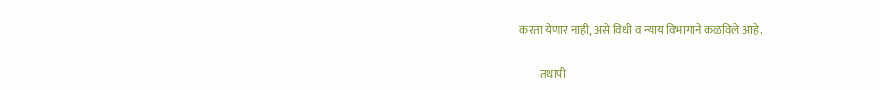करता येणार नाही, असे विधी व न्याय विभागाने कळविले आहे.

         तथापी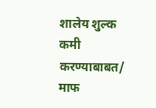शालेय शुल्क कमी करण्याबाबत/ माफ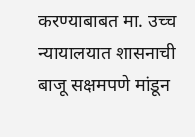करण्याबाबत मा. उच्च न्यायालयात शासनाची बाजू सक्षमपणे मांडून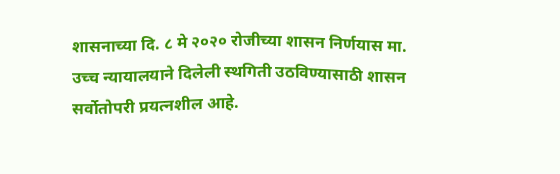शासनाच्या दि. ८ मे २०२० रोजीच्या शासन निर्णयास मा. उच्च न्यायालयाने दिलेली स्थगिती उठविण्यासाठी शासन सर्वोतोपरी प्रयत्नशील आहे.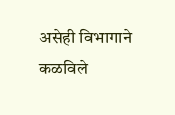असेही विभागाने कळविले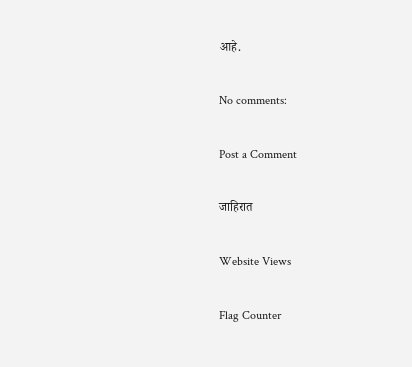आहे.

No comments:

Post a Comment

जाहिरात

Website Views

Flag Counter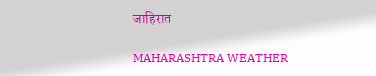जाहिरात

MAHARASHTRA WEATHER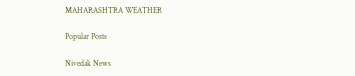MAHARASHTRA WEATHER

Popular Posts

Nivedak News